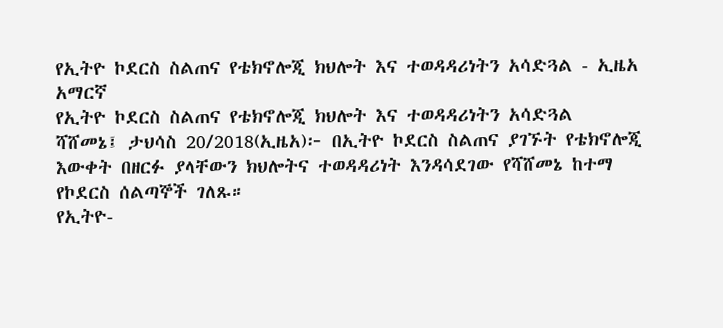የኢትዮ ኮደርስ ስልጠና የቴክኖሎጂ ክህሎት እና ተወዳዳሪነትን አሳድጓል - ኢዜአ አማርኛ
የኢትዮ ኮደርስ ስልጠና የቴክኖሎጂ ክህሎት እና ተወዳዳሪነትን አሳድጓል
ሻሸመኔ፤ ታህሳስ 20/2018(ኢዜአ)፦ በኢትዮ ኮደርስ ስልጠና ያገኙት የቴክኖሎጂ እውቀት በዘርፉ ያላቸውን ክህሎትና ተወዳዳሪነት እንዳሳደገው የሻሸመኔ ከተማ የኮደርስ ሰልጣኞች ገለጹ።
የኢትዮ-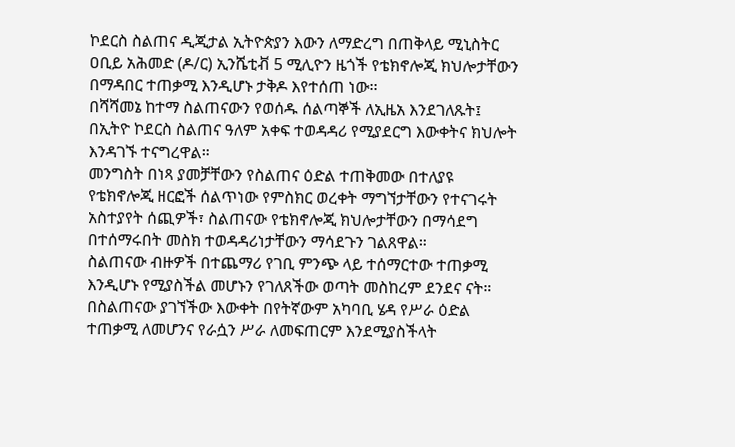ኮደርስ ስልጠና ዲጂታል ኢትዮጵያን እውን ለማድረግ በጠቅላይ ሚኒስትር ዐቢይ አሕመድ (ዶ/ር) ኢንሼቲቭ 5 ሚሊዮን ዜጎች የቴክኖሎጂ ክህሎታቸውን በማዳበር ተጠቃሚ እንዲሆኑ ታቅዶ እየተሰጠ ነው፡፡
በሻሻመኔ ከተማ ስልጠናውን የወሰዱ ሰልጣኞች ለኢዜአ እንደገለጹት፤ በኢትዮ ኮደርስ ስልጠና ዓለም አቀፍ ተወዳዳሪ የሚያደርግ እውቀትና ክህሎት እንዳገኙ ተናግረዋል።
መንግስት በነጻ ያመቻቸውን የስልጠና ዕድል ተጠቅመው በተለያዩ የቴክኖሎጂ ዘርፎች ሰልጥነው የምስክር ወረቀት ማግኘታቸውን የተናገሩት አስተያየት ሰጪዎች፣ ስልጠናው የቴክኖሎጂ ክህሎታቸውን በማሳደግ በተሰማሩበት መስክ ተወዳዳሪነታቸውን ማሳደጉን ገልጸዋል።
ስልጠናው ብዙዎች በተጨማሪ የገቢ ምንጭ ላይ ተሰማርተው ተጠቃሚ እንዲሆኑ የሚያስችል መሆኑን የገለጸችው ወጣት መስከረም ደንደና ናት።
በስልጠናው ያገኘችው እውቀት በየትኛውም አካባቢ ሄዳ የሥራ ዕድል ተጠቃሚ ለመሆንና የራሷን ሥራ ለመፍጠርም እንደሚያስችላት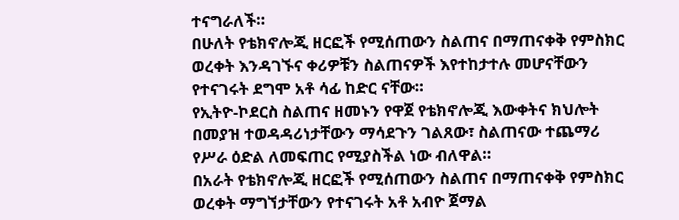ተናግራለች።
በሁለት የቴክኖሎጂ ዘርፎች የሚሰጠውን ስልጠና በማጠናቀቅ የምስክር ወረቀት እንዳገኙና ቀሪዎቹን ስልጠናዎች እየተከታተሉ መሆናቸውን የተናገሩት ደግሞ አቶ ሳፊ ከድር ናቸው።
የኢትዮ-ኮደርስ ስልጠና ዘመኑን የዋጀ የቴክኖሎጂ እውቀትና ክህሎት በመያዝ ተወዳዳሪነታቸውን ማሳደጉን ገልጸው፣ ስልጠናው ተጨማሪ የሥራ ዕድል ለመፍጠር የሚያስችል ነው ብለዋል።
በአራት የቴክኖሎጂ ዘርፎች የሚሰጠውን ስልጠና በማጠናቀቅ የምስክር ወረቀት ማግኘታቸውን የተናገሩት አቶ አብዮ ጀማል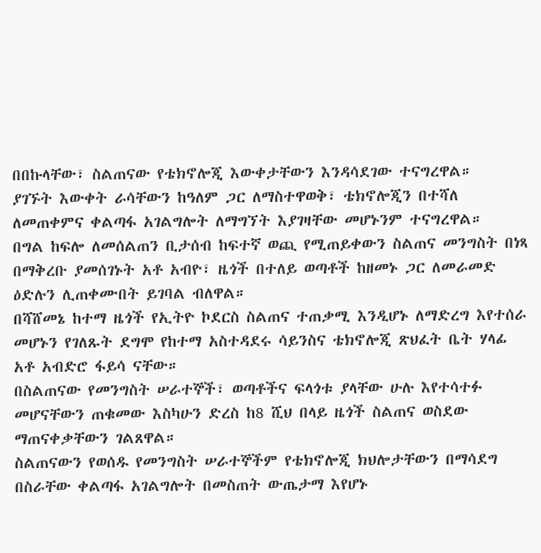በበኩላቸው፣ ስልጠናው የቴክኖሎጂ እውቀታቸውን እንዳሳደገው ተናግረዋል።
ያገኙት እውቀት ራሳቸውን ከዓለም ጋር ለማስተዋወቅ፣ ቴክኖሎጂን በተሻለ ለመጠቀምና ቀልጣፋ አገልግሎት ለማግኘት እያገዛቸው መሆኑንም ተናግረዋል።
በግል ከፍሎ ለመሰልጠን ቢታሰብ ከፍተኛ ወጪ የሚጠይቀውን ስልጠና መንግስት በነጻ በማቅረቡ ያመሰገኑት አቶ አብዮ፣ ዜጎች በተለይ ወጣቶች ከዘመኑ ጋር ለመራመድ ዕድሉን ሊጠቀሙበት ይገባል ብለዋል።
በሻሸመኔ ከተማ ዜጎች የኢትዮ ኮደርስ ስልጠና ተጠቃሚ እንዲሆኑ ለማድረግ እየተሰራ መሆኑን የገለጹት ደግሞ የከተማ አስተዳደሩ ሳይንስና ቴክኖሎጂ ጽህፈት ቤት ሃላፊ አቶ አብድሮ ፋይሳ ናቸው።
በስልጠናው የመንግስት ሠራተኞች፣ ወጣቶችና ፍላጎቱ ያላቸው ሁሉ እየተሳተፉ መሆናቸውን ጠቁመው እስካሁን ድረስ ከ8 ሺህ በላይ ዜጎች ስልጠና ወስደው ማጠናቀቃቸውን ገልጸዋል።
ስልጠናውን የወሰዱ የመንግስት ሠራተኞችም የቴክኖሎጂ ክህሎታቸውን በማሳደግ በስራቸው ቀልጣፋ አገልግሎት በመስጠት ውጤታማ እየሆኑ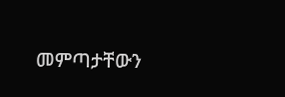መምጣታቸውን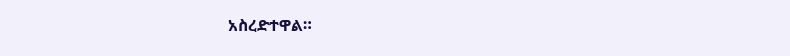አስረድተዋል።